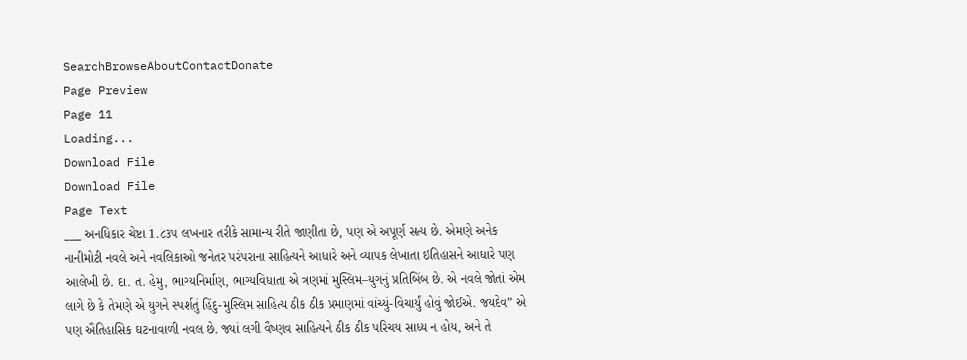SearchBrowseAboutContactDonate
Page Preview
Page 11
Loading...
Download File
Download File
Page Text
___ અનધિકાર ચેષ્ટા 1.૮૩૫ લખનાર તરીકે સામાન્ય રીતે જાણીતા છે, પણ એ અપૂર્ણ સત્ય છે. એમણે અનેક નાનીમોટી નવલે અને નવલિકાઓ જનેતર પરંપરાના સાહિત્યને આધારે અને વ્યાપક લેખાતા ઇતિહાસને આધારે પણ આલેખી છે. દા. ત. હેમુ, ભાગ્યનિર્માણ, ભાગ્યવિધાતા એ ત્રણમાં મુસ્લિમ–યુગનું પ્રતિબિંબ છે. એ નવલે જોતાં એમ લાગે છે કે તેમણે એ યુગને સ્પર્શતું હિંદુ-મુસ્લિમ સાહિત્ય ઠીક ઠીક પ્રમાણમાં વાંચ્યું-વિચાર્યું હોવું જોઈએ. જયદેવ” એ પણ ઐતિહાસિક ઘટનાવાળી નવલ છે. જ્યાં લગી વૈષ્ણવ સાહિત્યને ઠીક ઠીક પરિચય સાધ્ય ન હોય, અને તે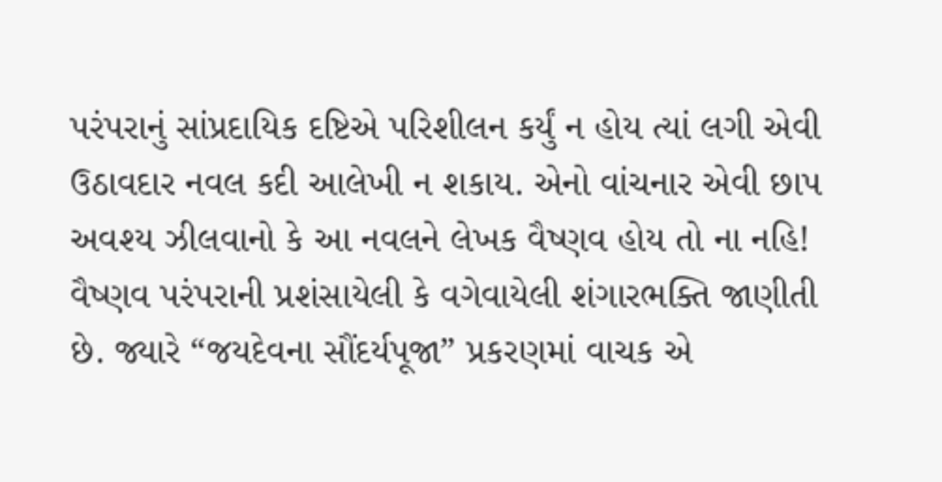પરંપરાનું સાંપ્રદાયિક દષ્ટિએ પરિશીલન કર્યું ન હોય ત્યાં લગી એવી ઉઠાવદાર નવલ કદી આલેખી ન શકાય. એનો વાંચનાર એવી છાપ અવશ્ય ઝીલવાનો કે આ નવલને લેખક વૈષ્ણવ હોય તો ના નહિ! વૈષ્ણવ પરંપરાની પ્રશંસાયેલી કે વગેવાયેલી શંગારભક્તિ જાણીતી છે. જ્યારે “જયદેવના સૌંદર્યપૂજા” પ્રકરણમાં વાચક એ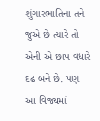શુંગારભાતિના તને જુએ છે ત્યારે તો એની એ છાપ વધારે દઢ બને છે. પણ આ વિજ્યમાં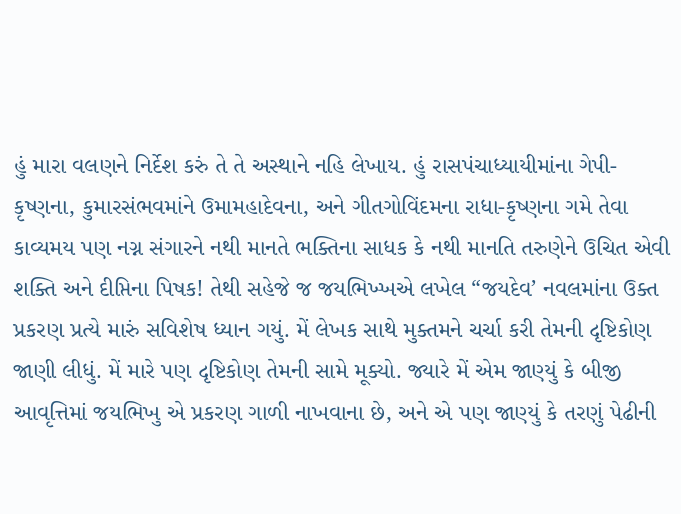હું મારા વલણને નિર્દેશ કરું તે તે અસ્થાને નહિ લેખાય. હું રાસપંચાધ્યાયીમાંના ગેપી-કૃષ્ણના, કુમારસંભવમાંને ઉમામહાદેવના, અને ગીતગોવિંદમના રાધા-કૃષ્ણના ગમે તેવા કાવ્યમય પણ નગ્ન સંગારને નથી માનતે ભક્તિના સાધક કે નથી માનતિ તરુણેને ઉચિત એવી શક્તિ અને દીપ્તિના પિષક! તેથી સહેજે જ જયભિખ્ખએ લખેલ “જયદેવ’ નવલમાંના ઉક્ત પ્રકરણ પ્રત્યે મારું સવિશેષ ધ્યાન ગયું. મેં લેખક સાથે મુક્તમને ચર્ચા કરી તેમની દૃષ્ટિકોણ જાણી લીધું. મેં મારે પણ દૃષ્ટિકોણ તેમની સામે મૂક્યો. જ્યારે મેં એમ જાણ્યું કે બીજી આવૃત્તિમાં જયભિખુ એ પ્રકરણ ગાળી નાખવાના છે, અને એ પણ જાણ્યું કે તરણું પેઢીની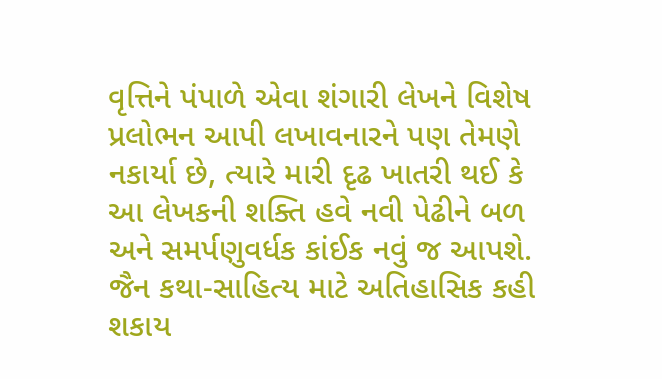વૃત્તિને પંપાળે એવા શંગારી લેખને વિશેષ પ્રલોભન આપી લખાવનારને પણ તેમણે નકાર્યા છે, ત્યારે મારી દૃઢ ખાતરી થઈ કે આ લેખકની શક્તિ હવે નવી પેઢીને બળ અને સમર્પણુવર્ધક કાંઈક નવું જ આપશે. જૈન કથા-સાહિત્ય માટે અતિહાસિક કહી શકાય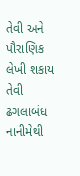તેવી અને પૌરાણિક લેખી શકાય તેવી ઢગલાબંધ નાનીમેથી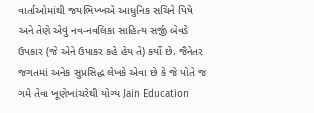વાર્તાઓમાંથી જયભિખ્ખએ આધુનિક સચિને પિષે અને તેણે એવું નવ-નવલિકા સાહિત્ય સર્જી બેવડે ઉપકાર (જે એને ઉપાકર કહે હેય તે) કર્યો છે. જૈનેતર જગતમાં અનેક સુપ્રસિદ્ધ લેખકે એવા છે કે જે પોતે જ ગમે તેવા ખૂણેખાંચરેથી યોગ્ય Jain Education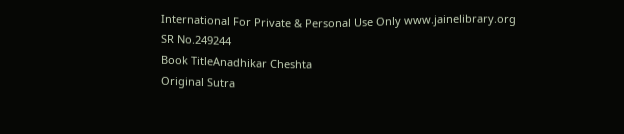International For Private & Personal Use Only www.jainelibrary.org
SR No.249244
Book TitleAnadhikar Cheshta
Original Sutra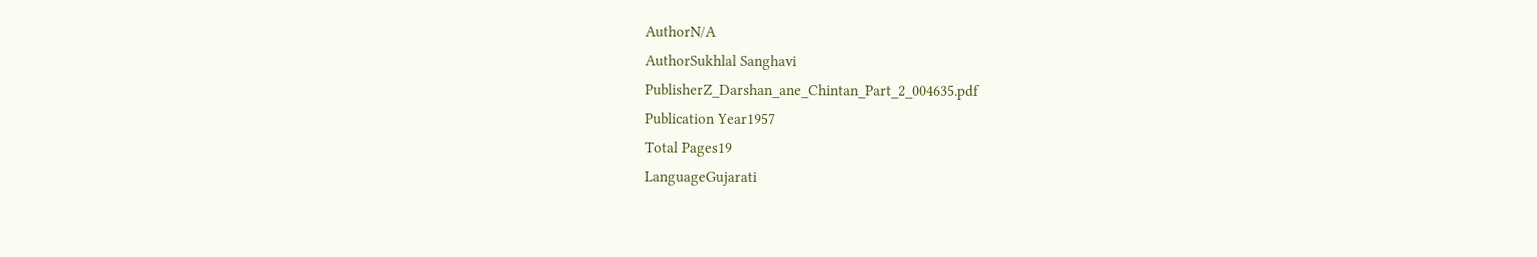AuthorN/A
AuthorSukhlal Sanghavi
PublisherZ_Darshan_ane_Chintan_Part_2_004635.pdf
Publication Year1957
Total Pages19
LanguageGujarati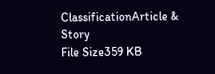ClassificationArticle & Story
File Size359 KB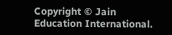Copyright © Jain Education International.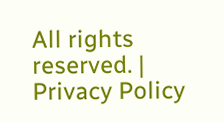All rights reserved. | Privacy Policy